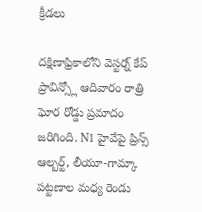క్రీడలు

దక్షిణాఫ్రికాలోని వెస్టర్న్ కేప్ ప్రావిన్స్లో ఆదివారం రాత్రి ఘోర రోడ్డు ప్రమాదం జరిగింది. N1 హైవేపై ప్రిన్స్ ఆల్బర్ట్, లీయూ-గామ్కా పట్టణాల మధ్య రెండు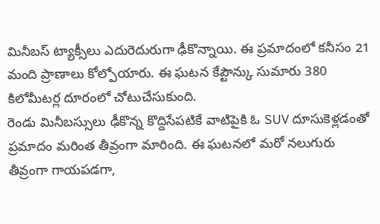మినీబస్ ట్యాక్సీలు ఎదురెదురుగా ఢీకొన్నాయి. ఈ ప్రమాదంలో కనీసం 21 మంది ప్రాణాలు కోల్పోయారు. ఈ ఘటన కేప్టౌన్కు సుమారు 380 కిలోమీటర్ల దూరంలో చోటుచేసుకుంది.
రెండు మినీబస్సులు ఢీకొన్న కొద్దిసేపటికే వాటిపైకి ఓ SUV దూసుకెళ్లడంతో ప్రమాదం మరింత తీవ్రంగా మారింది. ఈ ఘటనలో మరో నలుగురు తీవ్రంగా గాయపడగా,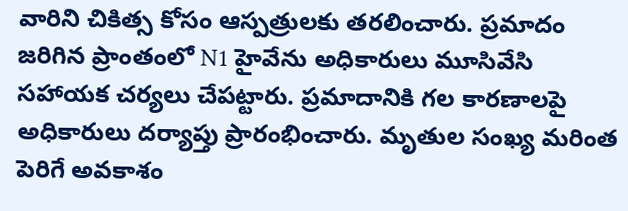వారిని చికిత్స కోసం ఆస్పత్రులకు తరలించారు. ప్రమాదం జరిగిన ప్రాంతంలో N1 హైవేను అధికారులు మూసివేసి సహాయక చర్యలు చేపట్టారు. ప్రమాదానికి గల కారణాలపై అధికారులు దర్యాప్తు ప్రారంభించారు. మృతుల సంఖ్య మరింత పెరిగే అవకాశం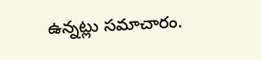ఉన్నట్లు సమాచారం.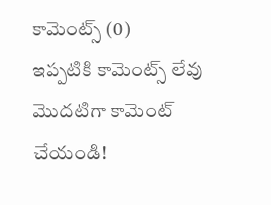కామెంట్స్ (0)
ఇప్పటికి కామెంట్స్ లేవు
మొదటిగా కామెంట్ చేయండి!